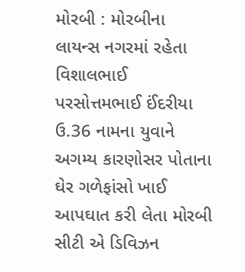મોરબી : મોરબીના લાયન્સ નગરમાં રહેતા વિશાલભાઈ પરસોત્તમભાઈ ઈંદરીયા ઉ.36 નામના યુવાને અગમ્ય કારણોસર પોતાના ઘેર ગળેફાંસો ખાઈ આપઘાત કરી લેતા મોરબી સીટી એ ડિવિઝન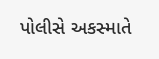પોલીસે અકસ્માતે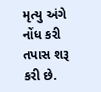મૃત્યુ અંગે નોંધ કરી તપાસ શરૂ કરી છે.